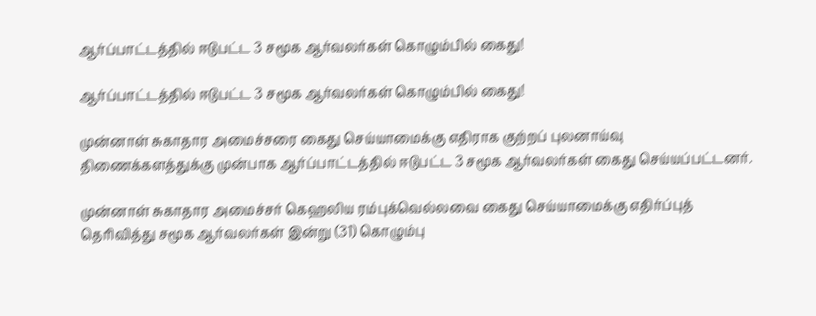ஆர்ப்பாட்டத்தில் ஈடுபட்ட 3 சமூக ஆர்வலர்கள் கொழும்பில் கைது!

ஆர்ப்பாட்டத்தில் ஈடுபட்ட 3 சமூக ஆர்வலர்கள் கொழும்பில் கைது!

முன்னாள் சுகாதார அமைச்சரை கைது செய்யாமைக்கு எதிராக குற்றப் புலனாய்வு திணைக்களத்துக்கு முன்பாக ஆர்ப்பாட்டத்தில் ஈடுபட்ட 3 சமூக ஆர்வலர்கள் கைது செய்யப்பட்டனர்.

முன்னாள் சுகாதார அமைச்சர் கெஹலிய ரம்புக்வெல்லவை கைது செய்யாமைக்கு எதிர்ப்புத் தெரிவித்து சமூக ஆர்வலர்கள் இன்று (31) கொழும்பு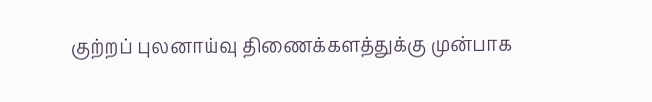குற்றப் புலனாய்வு திணைக்களத்துக்கு முன்பாக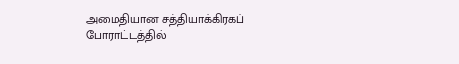அமைதியான சத்தியாக்கிரகப் போராட்டத்தில்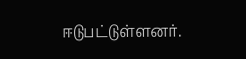ஈடுபட்டுள்ளனர்.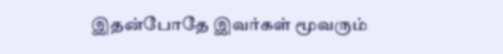இதன்போதே இவர்கள் மூவரும்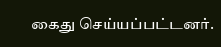கைது செய்யப்பட்டனர்.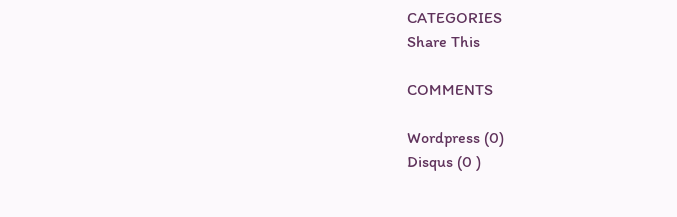CATEGORIES
Share This

COMMENTS

Wordpress (0)
Disqus (0 )